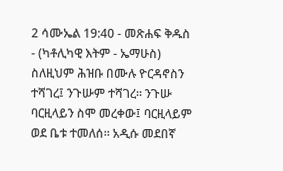2 ሳሙኤል 19:40 - መጽሐፍ ቅዱስ - (ካቶሊካዊ እትም - ኤማሁስ) ስለዚህም ሕዝቡ በሙሉ ዮርዳኖስን ተሻገረ፤ ንጉሡም ተሻገረ። ንጉሡ ባርዚላይን ስሞ መረቀው፤ ባርዚላይም ወደ ቤቱ ተመለሰ። አዲሱ መደበኛ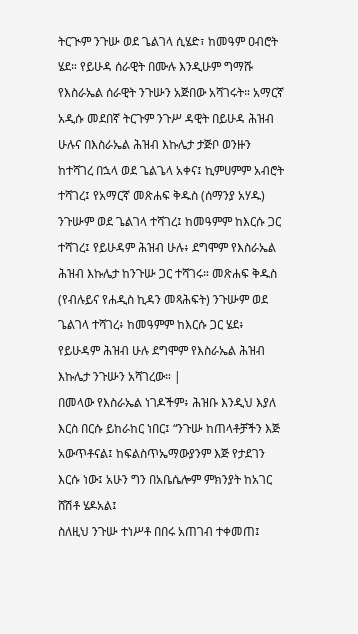ትርጒም ንጉሡ ወደ ጌልገላ ሲሄድ፣ ከመዓም ዐብሮት ሄደ። የይሁዳ ሰራዊት በሙሉ እንዲሁም ግማሹ የእስራኤል ሰራዊት ንጉሡን አጅበው አሻገሩት። አማርኛ አዲሱ መደበኛ ትርጉም ንጉሥ ዳዊት በይሁዳ ሕዝብ ሁሉና በእስራኤል ሕዝብ እኩሌታ ታጅቦ ወንዙን ከተሻገረ በኋላ ወደ ጌልጌላ አቀና፤ ኪምሀምም አብሮት ተሻገረ፤ የአማርኛ መጽሐፍ ቅዱስ (ሰማንያ አሃዱ) ንጉሡም ወደ ጌልገላ ተሻገረ፤ ከመዓምም ከእርሱ ጋር ተሻገረ፤ የይሁዳም ሕዝብ ሁሉ፥ ደግሞም የእስራኤል ሕዝብ እኩሌታ ከንጉሡ ጋር ተሻገሩ። መጽሐፍ ቅዱስ (የብሉይና የሐዲስ ኪዳን መጻሕፍት) ንጉሡም ወደ ጌልገላ ተሻገረ፥ ከመዓምም ከእርሱ ጋር ሄደ፥ የይሁዳም ሕዝብ ሁሉ ደግሞም የእስራኤል ሕዝብ እኩሌታ ንጉሡን አሻገረው። |
በመላው የእስራኤል ነገዶችም፥ ሕዝቡ እንዲህ እያለ እርስ በርሱ ይከራከር ነበር፤ “ንጉሡ ከጠላቶቻችን እጅ አውጥቶናል፤ ከፍልስጥኤማውያንም እጅ የታደገን እርሱ ነው፤ አሁን ግን በአቤሴሎም ምክንያት ከአገር ሸሽቶ ሄዶአል፤
ስለዚህ ንጉሡ ተነሥቶ በበሩ አጠገብ ተቀመጠ፤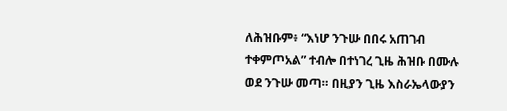ለሕዝቡም፥ “እነሆ ንጉሡ በበሩ አጠገብ ተቀምጦአል” ተብሎ በተነገረ ጊዜ ሕዝቡ በሙሉ ወደ ንጉሡ መጣ። በዚያን ጊዜ እስራኤላውያን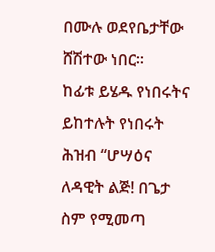በሙሉ ወደየቤታቸው ሸሽተው ነበር።
ከፊቱ ይሄዱ የነበሩትና ይከተሉት የነበሩት ሕዝብ “ሆሣዕና ለዳዊት ልጅ! በጌታ ስም የሚመጣ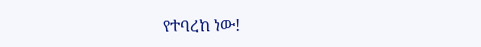የተባረከ ነው!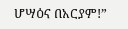ሆሣዕና በአርያም!”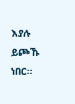እያሉ ይጮኹ ነበር።